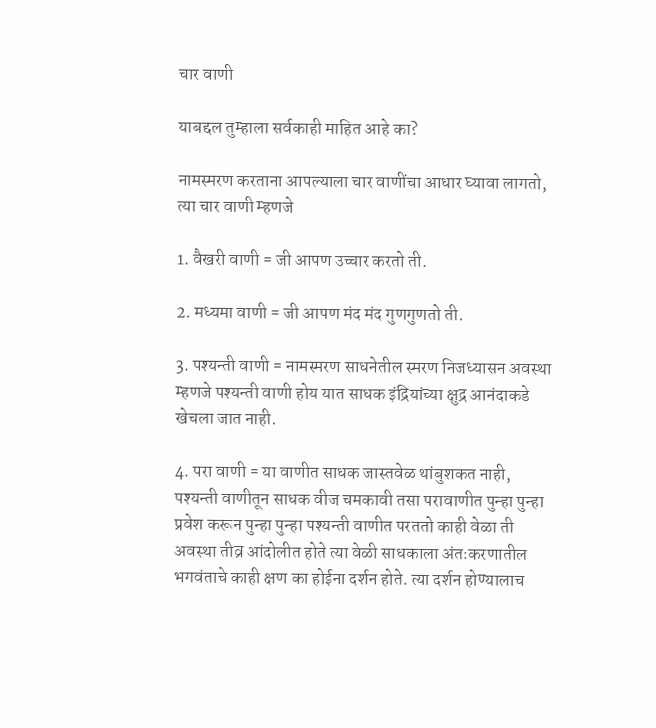चार वाणी

याबद्दल तुम्हाला सर्वकाही माहित आहे का?

नामस्मरण करताना आपल्याला चार वाणींचा आधार घ्यावा लागतो, त्या चार वाणी म्हणजे

1. वैखरी वाणी = जी आपण उच्चार करतो ती.

2. मध्यमा वाणी = जी आपण मंद मंद गुणगुणतो ती.

3. पश्यन्ती वाणी = नामस्मरण साधनेतील स्मरण निजध्यासन अवस्था म्हणजे पश्यन्ती वाणी होय यात साधक इंद्रियांच्या क्षुद्र आनंदाकडे खेचला जात नाही.

4. परा वाणी = या वाणीत साधक जास्तवेळ थांबुशकत नाही, पश्यन्ती वाणीतून साधक वीज चमकावी तसा परावाणीत पुन्हा पुन्हा प्रवेश करून पुन्हा पुन्हा पश्यन्ती वाणीत परततो काही वेळा ती अवस्था तीव्र आंदोलीत होते त्या वेळी साधकाला अंतःकरणातील भगवंताचे काही क्षण का होईना दर्शन होते. त्या दर्शन होण्यालाच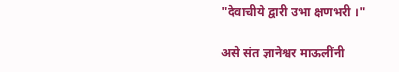"देवाचीये द्वारी उभा क्षणभरी ।"

असे संत ज्ञानेश्वर माऊलींनी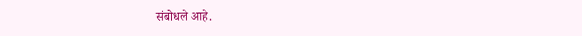संबोधले आहे.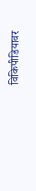विकिपीडियावर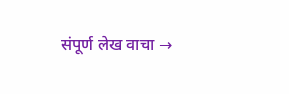संपूर्ण लेख वाचा →